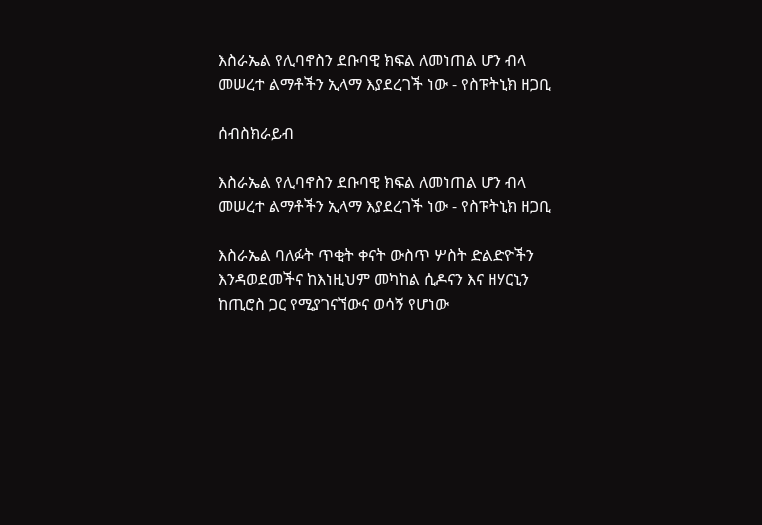እስራኤል የሊባኖስን ደቡባዊ ክፍል ለመነጠል ሆን ብላ መሠረተ ልማቶችን ኢላማ እያደረገች ነው - የስፑትኒክ ዘጋቢ

ሰብስክራይብ

እስራኤል የሊባኖስን ደቡባዊ ክፍል ለመነጠል ሆን ብላ መሠረተ ልማቶችን ኢላማ እያደረገች ነው - የስፑትኒክ ዘጋቢ

እስራኤል ባለፉት ጥቂት ቀናት ውስጥ ሦስት ድልድዮችን እንዳወደመችና ከእነዚህም መካከል ሲዶናን እና ዘሃርኒን ከጢሮስ ጋር የሚያገናኘውና ወሳኝ የሆነው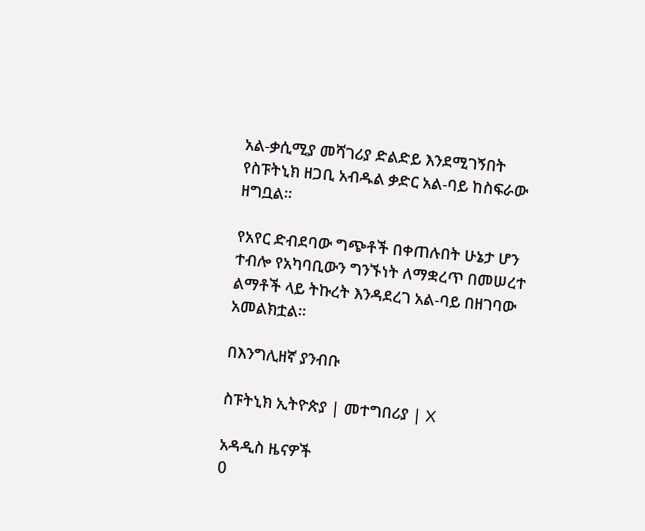አል-ቃሲሚያ መሻገሪያ ድልድይ እንደሚገኝበት የስፑትኒክ ዘጋቢ አብዱል ቃድር አል-ባይ ከስፍራው ዘግቧል።

የአየር ድብደባው ግጭቶች በቀጠሉበት ሁኔታ ሆን ተብሎ የአካባቢውን ግንኙነት ለማቋረጥ በመሠረተ ልማቶች ላይ ትኩረት እንዳደረገ አል-ባይ በዘገባው አመልክቷል።

በእንግሊዘኛ ያንብቡ

ስፑትኒክ ኢትዮጵያ | መተግበሪያ | X

አዳዲስ ዜናዎች
0